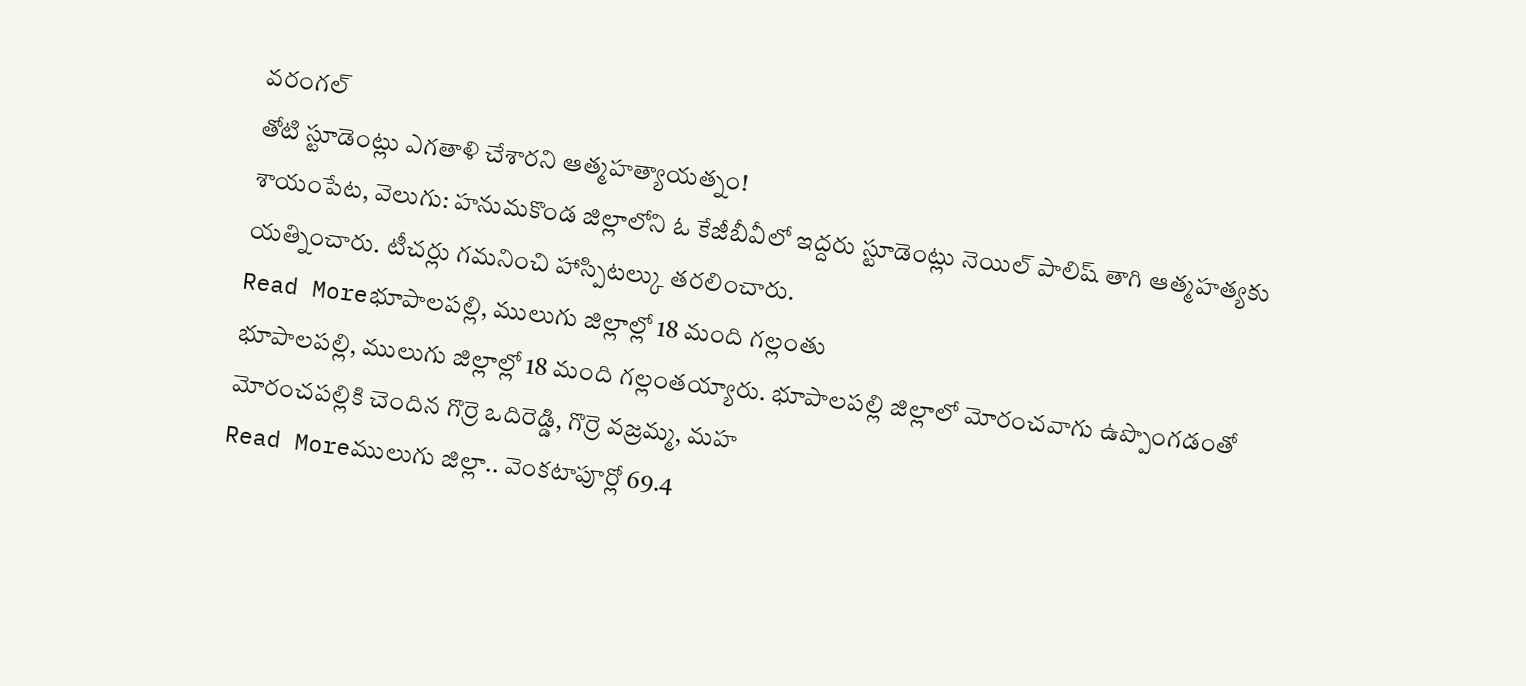వరంగల్
తోటి స్టూడెంట్లు ఎగతాళి చేశారని ఆత్మహత్యాయత్నం!
శాయంపేట, వెలుగు: హనుమకొండ జిల్లాలోని ఓ కేజీబీవీలో ఇద్దరు స్టూడెంట్లు నెయిల్ పాలిష్ తాగి ఆత్మహత్యకు యత్నించారు. టీచర్లు గమనించి హాస్పిటల్కు తరలించారు.
Read Moreభూపాలపల్లి, ములుగు జిల్లాల్లో 18 మంది గల్లంతు
భూపాలపల్లి, ములుగు జిల్లాల్లో 18 మంది గల్లంతయ్యారు. భూపాలపల్లి జిల్లాలో మోరంచవాగు ఉప్పొంగడంతో మోరంచపల్లికి చెందిన గొర్రె ఒదిరెడ్డి, గొర్రె వజ్రమ్మ, మహ
Read Moreములుగు జిల్లా.. వెంకటాపూర్లో 69.4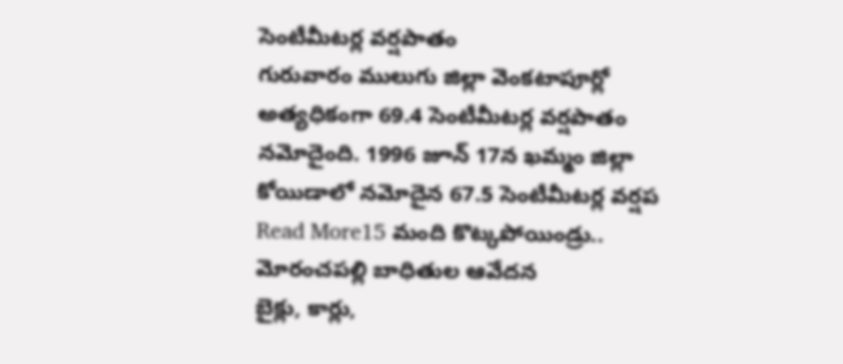సెంటీమీటర్ల వర్షపాతం
గురువారం ములుగు జిల్లా వెంకటాపూర్లో అత్యధికంగా 69.4 సెంటీమీటర్ల వర్షపాతం నమోదైంది. 1996 జూన్ 17న ఖమ్మం జిల్లా కోయిడాలో నమోదైన 67.5 సెంటీమీటర్ల వర్షప
Read More15 మంది కొట్కపోయిండ్రు.. మోరంచపల్లి బాధితుల ఆవేదన
బైక్లు, కార్లు,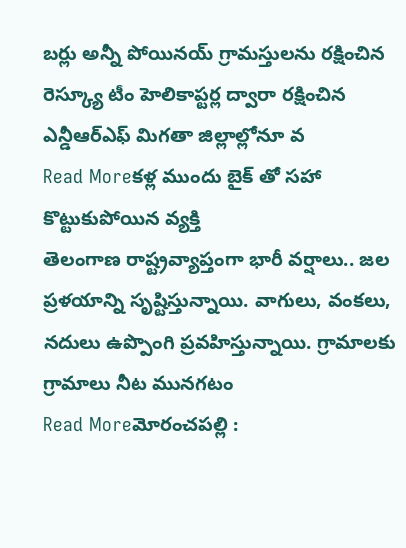బర్లు అన్నీ పోయినయ్ గ్రామస్తులను రక్షించిన రెస్క్యూ టీం హెలికాప్టర్ల ద్వారా రక్షించిన ఎన్డీఆర్ఎఫ్ మిగతా జిల్లాల్లోనూ వ
Read Moreకళ్ల ముందు బైక్ తో సహా కొట్టుకుపోయిన వ్యక్తి
తెలంగాణ రాష్ట్రవ్యాప్తంగా భారీ వర్షాలు.. జల ప్రళయాన్ని సృష్టిస్తున్నాయి. వాగులు, వంకలు, నదులు ఉప్పొంగి ప్రవహిస్తున్నాయి. గ్రామాలకు గ్రామాలు నీట మునగటం
Read Moreమోరంచపల్లి :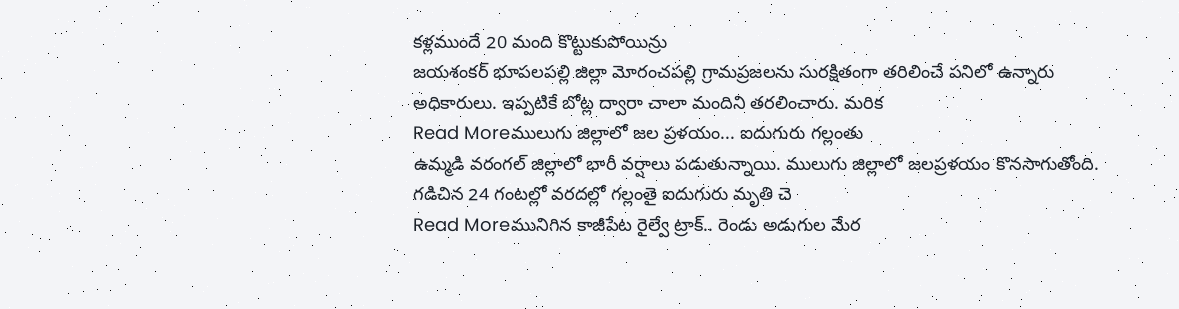కళ్లముందే 20 మంది కొట్టుకుపోయిన్రు
జయశంకర్ భూపలపల్లి జిల్లా మోరంచపల్లి గ్రామప్రజలను సురక్షితంగా తరిలించే పనిలో ఉన్నారు అధికారులు. ఇప్పటికే బోట్ల ద్వారా చాలా మందిని తరలించారు. మరిక
Read Moreములుగు జిల్లాలో జల ప్రళయం... ఐదుగురు గల్లంతు
ఉమ్మడి వరంగల్ జిల్లాలో భారీ వర్షాలు పడుతున్నాయి. ములుగు జిల్లాలో జలప్రళయం కొనసాగుతోంది. గడిచిన 24 గంటల్లో వరదల్లో గల్లంతై ఐదుగురు మృతి చె
Read Moreమునిగిన కాజీపేట రైల్వే ట్రాక్.. రెండు అడుగుల మేర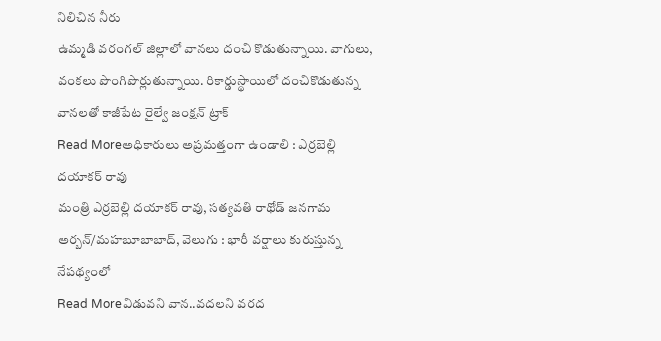నిలిచిన నీరు
ఉమ్మడి వరంగల్ జిల్లాలో వానలు దంచి కొడుతున్నాయి. వాగులు, వంకలు పొంగిపొర్లుతున్నాయి. రికార్డుస్థాయిలో దంచికొడుతున్న వానలతో కాజీపేట రైల్వే జంక్షన్ ట్రాక్
Read Moreఅధికారులు అప్రమత్తంగా ఉండాలి : ఎర్రబెల్లి దయాకర్ రావు
మంత్రి ఎర్రబెల్లి దయాకర్ రావు, సత్యవతి రాథోడ్ జనగామ అర్బన్/మహబూబాబాద్, వెలుగు : భారీ వర్షాలు కురుస్తున్న నేపథ్యంలో
Read Moreవిడువని వాన..వదలని వరద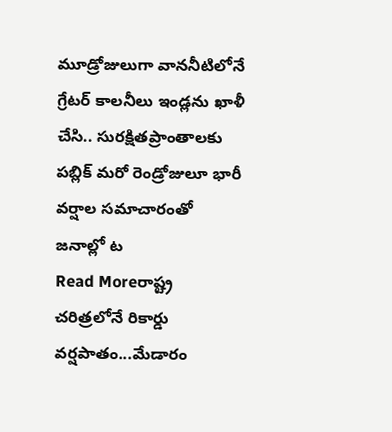మూడ్రోజులుగా వాననీటిలోనే గ్రేటర్ కాలనీలు ఇండ్లను ఖాళీ చేసి.. సురక్షితప్రాంతాలకు పబ్లిక్ మరో రెండ్రోజులూ భారీ వర్షాల సమాచారంతో జనాల్లో ట
Read Moreరాష్ట్ర చరిత్రలోనే రికార్డు వర్షపాతం...మేడారం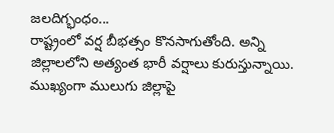జలదిగ్భంధం...
రాష్ట్రంలో వర్ష బీభత్సం కొనసాగుతోంది. అన్ని జిల్లాలలోని అత్యంత భారీ వర్షాలు కురుస్తున్నాయి. ముఖ్యంగా ములుగు జిల్లాపై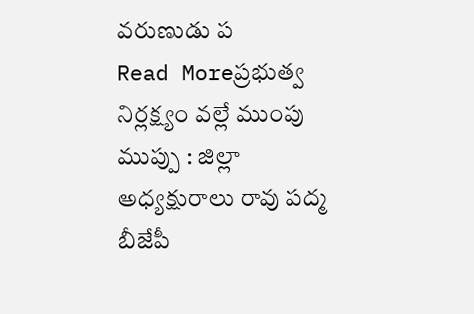వరుణుడు ప
Read Moreప్రభుత్వ నిర్లక్ష్యం వల్లే ముంపు ముప్పు : జిల్లా అధ్యక్షురాలు రావు పద్మ
బీజేపీ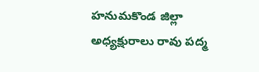హనుమకొండ జిల్లా అధ్యక్షురాలు రావు పద్మ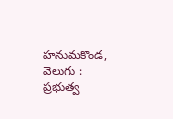హనుమకొండ, వెలుగు : ప్రభుత్వ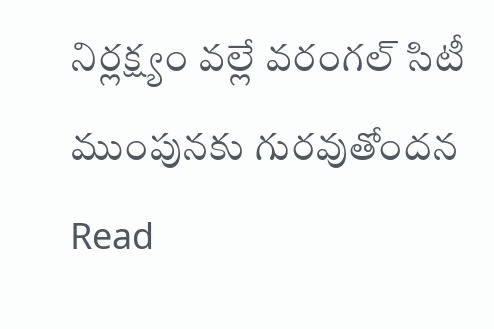నిర్లక్ష్యం వల్లే వరంగల్ సిటీ ముంపునకు గురవుతోందన
Read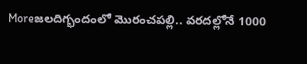Moreజలదిగ్భందంలో మొరంచపల్లి.. వరదల్లోనే 1000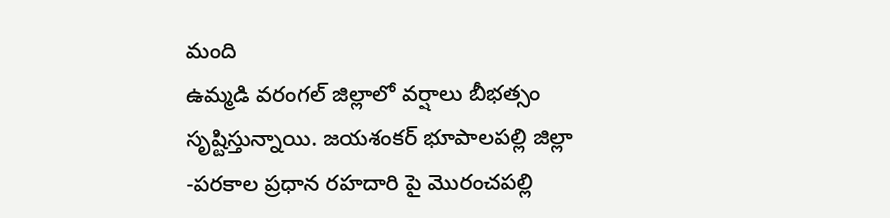మంది
ఉమ్మడి వరంగల్ జిల్లాలో వర్షాలు బీభత్సం సృష్టిస్తున్నాయి. జయశంకర్ భూపాలపల్లి జిల్లా -పరకాల ప్రధాన రహదారి పై మొరంచపల్లి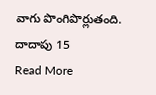వాగు పొంగిపొర్లుతంది. దాదాపు 15
Read More